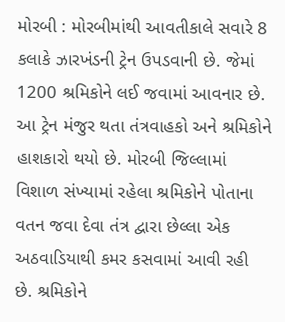મોરબી : મોરબીમાંથી આવતીકાલે સવારે 8 કલાકે ઝારખંડની ટ્રેન ઉપડવાની છે. જેમાં 1200 શ્રમિકોને લઈ જવામાં આવનાર છે. આ ટ્રેન મંજુર થતા તંત્રવાહકો અને શ્રમિકોને હાશકારો થયો છે. મોરબી જિલ્લામાં વિશાળ સંખ્યામાં રહેલા શ્રમિકોને પોતાના વતન જવા દેવા તંત્ર દ્વારા છેલ્લા એક અઠવાડિયાથી કમર કસવામાં આવી રહી છે. શ્રમિકોને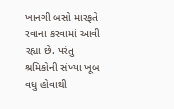ખાનગી બસો મારફતે રવાના કરવામાં આવી રહ્યા છે. પરંતુ શ્રમિકોની સંખ્યા ખૂબ વધુ હોવાથી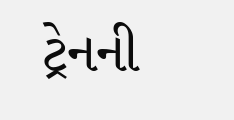ટ્રેનની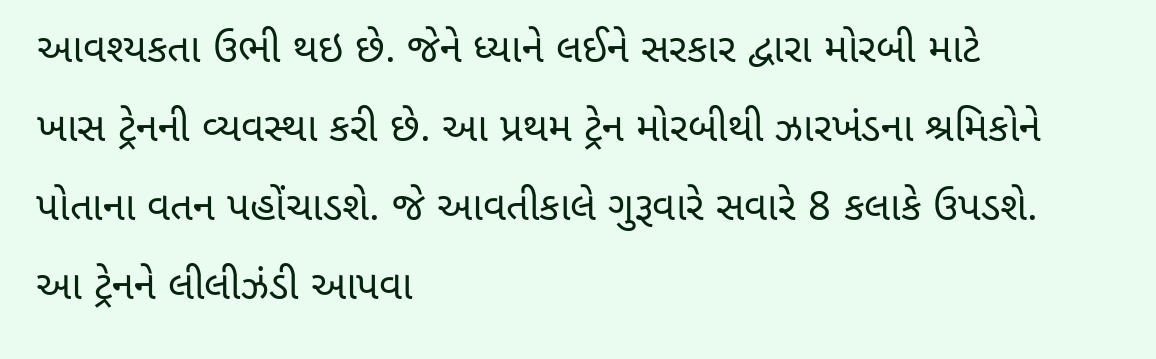આવશ્યકતા ઉભી થઇ છે. જેને ધ્યાને લઈને સરકાર દ્વારા મોરબી માટે ખાસ ટ્રેનની વ્યવસ્થા કરી છે. આ પ્રથમ ટ્રેન મોરબીથી ઝારખંડના શ્રમિકોને પોતાના વતન પહોંચાડશે. જે આવતીકાલે ગુરૂવારે સવારે 8 કલાકે ઉપડશે. આ ટ્રેનને લીલીઝંડી આપવા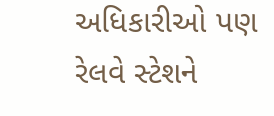અધિકારીઓ પણ રેલવે સ્ટેશને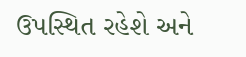ઉપસ્થિત રહેશે અને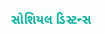સોશિયલ ડિસ્ટન્સ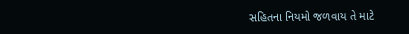સહિતના નિયમો જળવાય તે માટે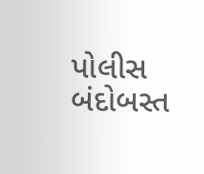પોલીસ બંદોબસ્ત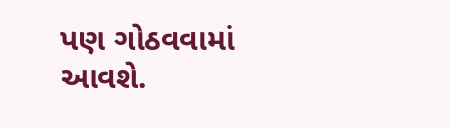પણ ગોઠવવામાં આવશે.